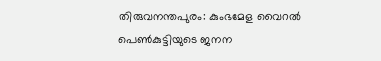തിരുവനന്തപുരം: കുംഭമേള വൈറൽ പെൺകുട്ടിയുടെ ജനന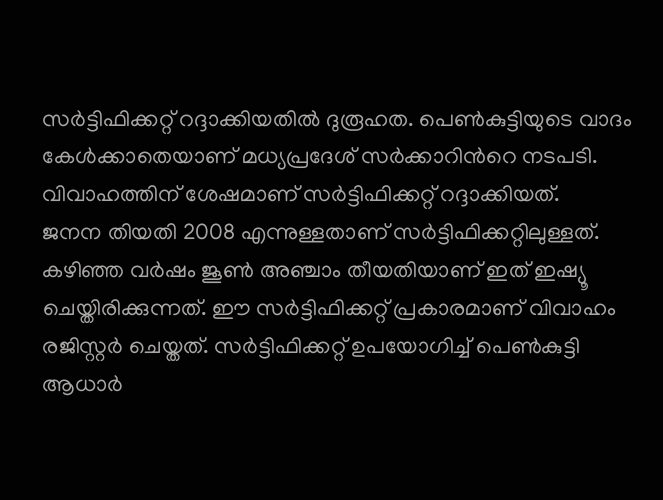സർട്ടിഫിക്കറ്റ് റദ്ദാക്കിയതിൽ ദുരൂഹത. പെൺകുട്ടിയുടെ വാദം കേൾക്കാതെയാണ് മധ്യപ്രദേശ് സർക്കാറിൻറെ നടപടി. വിവാഹത്തിന് ശേഷമാണ് സർട്ടിഫിക്കറ്റ് റദ്ദാക്കിയത്.
ജനന തിയതി 2008 എന്നുള്ളതാണ് സർട്ടിഫിക്കറ്റിലുള്ളത്. കഴിഞ്ഞ വർഷം ജൂൺ അഞ്ചാം തീയതിയാണ് ഇത് ഇഷ്യൂ ചെയ്തിരിക്കുന്നത്. ഈ സർട്ടിഫിക്കറ്റ് പ്രകാരമാണ് വിവാഹം രജിസ്റ്റർ ചെയ്തത്. സർട്ടിഫിക്കറ്റ് ഉപയോഗിച്ച് പെൺകുട്ടി ആധാർ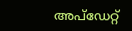അപ്ഡേറ്റ്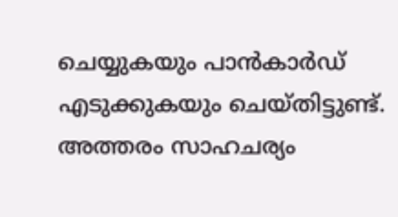ചെയ്യുകയും പാൻകാർഡ് എടുക്കുകയും ചെയ്തിട്ടുണ്ട്. അത്തരം സാഹചര്യം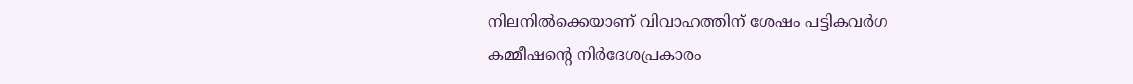നിലനിൽക്കെയാണ് വിവാഹത്തിന് ശേഷം പട്ടികവർഗ കമ്മീഷൻ്റെ നിർദേശപ്രകാരം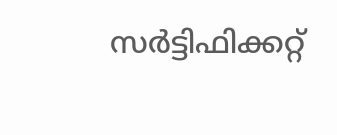സർട്ടിഫിക്കറ്റ്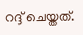റദ്ദ് ചെയ്തത്.